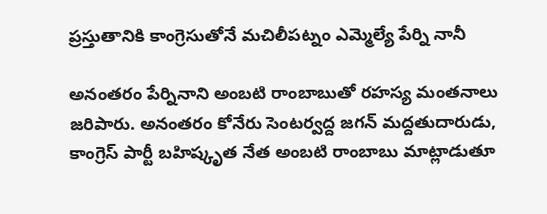ప్రస్తుతానికి కాంగ్రెసుతోనే మచిలీపట్నం ఎమ్మెల్యే పేర్ని నానీ

అనంతరం పేర్నినాని అంబటి రాంబాబుతో రహస్య మంతనాలు జరిపారు. అనంతరం కోనేరు సెంటర్వద్ద జగన్ మద్దతుదారుడు, కాంగ్రెస్ పార్టీ బహిష్కృత నేత అంబటి రాంబాబు మాట్లాడుతూ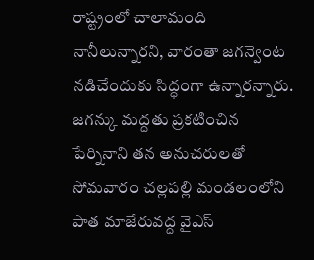రాష్ట్రంలో చాలామంది నానీలున్నారని, వారంతా జగన్వెంట నడిచేందుకు సిద్ధంగా ఉన్నారన్నారు. జగన్కు మద్దతు ప్రకటించిన పేర్నినాని తన అనుచరులతో సోమవారం చల్లపల్లి మండలంలోని పాత మాజేరువద్ద వైఎస్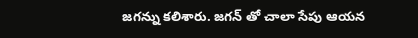జగన్ను కలిశారు. జగన్ తో చాలా సేపు ఆయన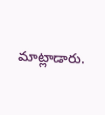మాట్లాడారు.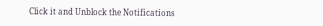Click it and Unblock the Notifications